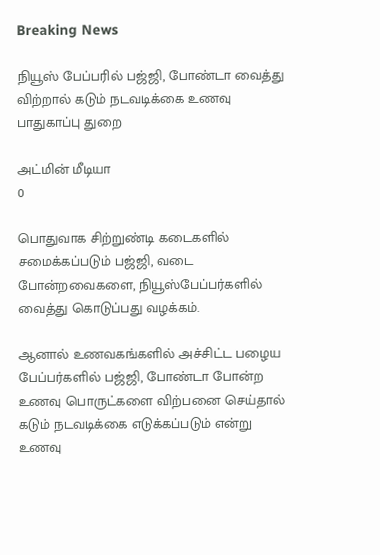Breaking News

நியூஸ் பேப்பரில் பஜ்ஜி, போண்டா வைத்து விற்றால் கடும் நடவடிக்கை உணவு பாதுகாப்பு துறை

அட்மின் மீடியா
0

பொதுவாக சிற்றுண்டி கடைகளில் சமைக்கப்படும் பஜ்ஜி, வடை போன்றவைகளை, நியூஸ்பேப்பர்களில் வைத்து கொடுப்பது வழக்கம்.

ஆனால் உணவகங்களில் அச்சிட்ட பழைய பேப்பர்களில் பஜ்ஜி, போண்டா போன்ற உணவு பொருட்களை விற்பனை செய்தால் கடும் நடவடிக்கை எடுக்கப்படும் என்று உணவு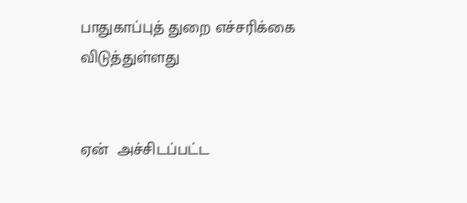பாதுகாப்புத் துறை எச்சரிக்கை விடுத்துள்ளது


ஏன்  அச்சிடப்பட்ட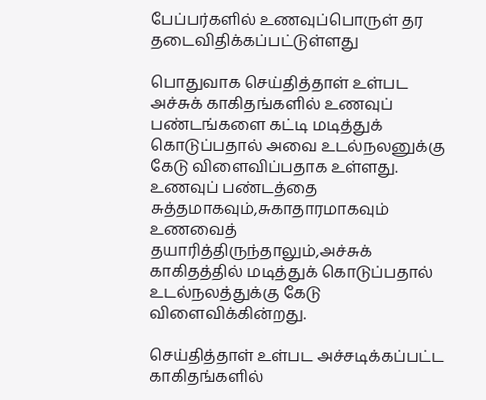பேப்பர்களில் உணவுப்பொருள் தர தடைவிதிக்கப்பட்டுள்ளது

பொதுவாக செய்தித்தாள் உள்பட அச்சுக் காகிதங்களில் உணவுப் பண்டங்களை கட்டி மடித்துக் கொடுப்பதால் அவை உடல்நலனுக்கு கேடு விளைவிப்பதாக உள்ளது. உணவுப் பண்டத்தை சுத்தமாகவும்,சுகாதாரமாகவும் உணவைத் தயாரித்திருந்தாலும்,அச்சுக் காகிதத்தில் மடித்துக் கொடுப்பதால் உடல்நலத்துக்கு கேடு விளைவிக்கின்றது.

செய்தித்தாள் உள்பட அச்சடிக்கப்பட்ட காகிதங்களில்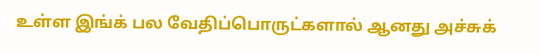உள்ள இங்க் பல வேதிப்பொருட்களால் ஆனது அச்சுக்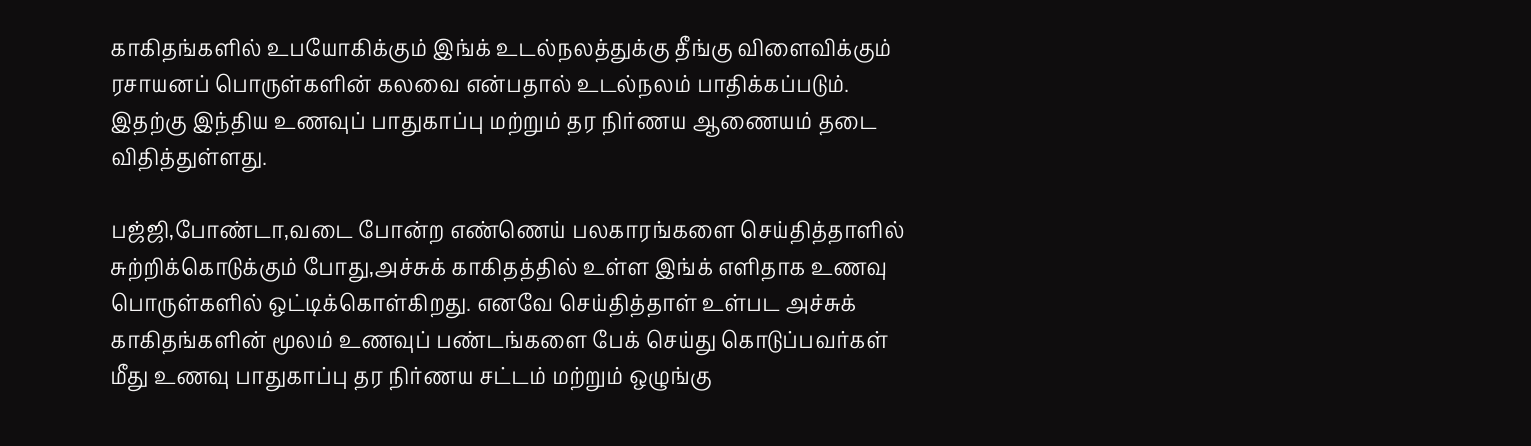காகிதங்களில் உபயோகிக்கும் இங்க் உடல்நலத்துக்கு தீங்கு விளைவிக்கும் ரசாயனப் பொருள்களின் கலவை என்பதால் உடல்நலம் பாதிக்கப்படும். இதற்கு இந்திய உணவுப் பாதுகாப்பு மற்றும் தர நிர்ணய ஆணையம் தடை விதித்துள்ளது.

பஜ்ஜி,போண்டா,வடை போன்ற எண்ணெய் பலகாரங்களை செய்தித்தாளில் சுற்றிக்கொடுக்கும் போது,அச்சுக் காகிதத்தில் உள்ள இங்க் எளிதாக உணவு பொருள்களில் ஒட்டிக்கொள்கிறது. எனவே செய்தித்தாள் உள்பட அச்சுக் காகிதங்களின் மூலம் உணவுப் பண்டங்களை பேக் செய்து கொடுப்பவர்கள் மீது உணவு பாதுகாப்பு தர நிர்ணய சட்டம் மற்றும் ஒழுங்கு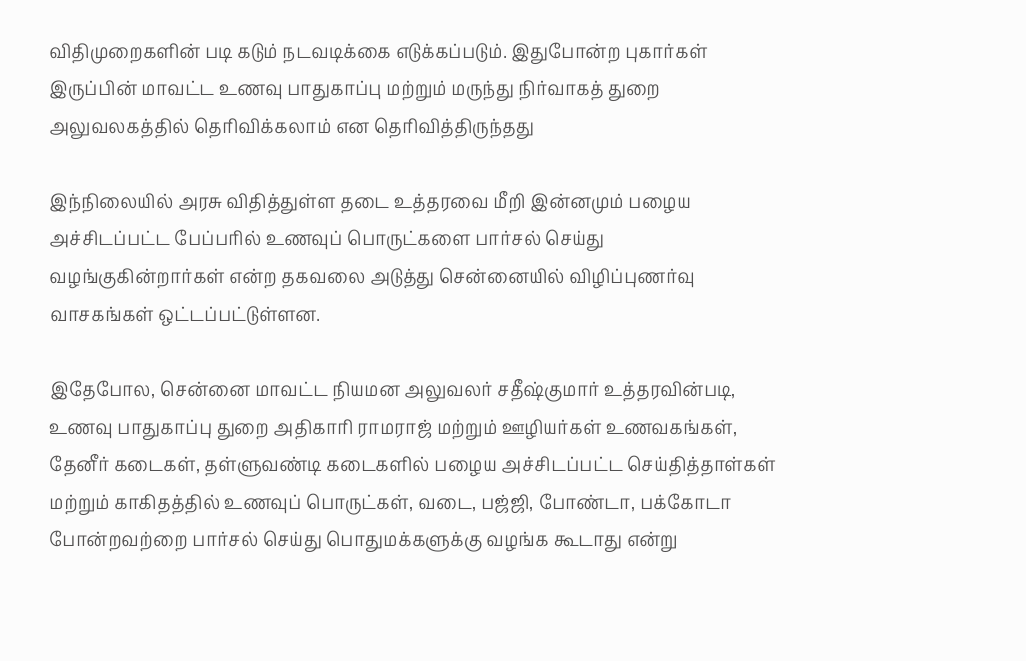விதிமுறைகளின் படி கடும் நடவடிக்கை எடுக்கப்படும். இதுபோன்ற புகார்கள் இருப்பின் மாவட்ட உணவு பாதுகாப்பு மற்றும் மருந்து நிர்வாகத் துறை அலுவலகத்தில் தெரிவிக்கலாம் என தெரிவித்திருந்தது

இந்நிலையில் அரசு விதித்துள்ள தடை உத்தரவை மீறி இன்னமும் பழைய அச்சிடப்பட்ட பேப்பரில் உணவுப் பொருட்களை பார்சல் செய்து வழங்குகின்றார்கள் என்ற தகவலை அடுத்து சென்னையில் விழிப்புணர்வு வாசகங்கள் ஒட்டப்பட்டுள்ளன.

இதேபோல, சென்னை மாவட்ட நியமன அலுவலர் சதீஷ்குமார் உத்தரவின்படி, உணவு பாதுகாப்பு துறை அதிகாரி ராமராஜ் மற்றும் ஊழியர்கள் உணவகங்கள், தேனீர் கடைகள், தள்ளுவண்டி கடைகளில் பழைய அச்சிடப்பட்ட செய்தித்தாள்கள் மற்றும் காகிதத்தில் உணவுப் பொருட்கள், வடை, பஜ்ஜி, போண்டா, பக்கோடா போன்றவற்றை பார்சல் செய்து பொதுமக்களுக்கு வழங்க கூடாது என்று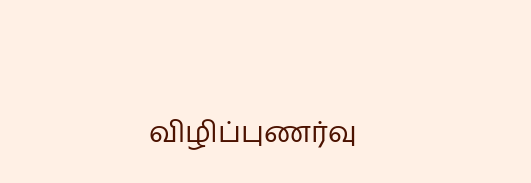விழிப்புணர்வு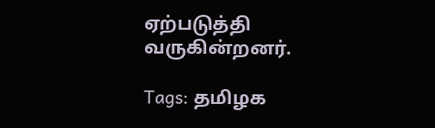ஏற்படுத்தி வருகின்றனர்.

Tags: தமிழக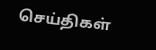செய்திகள்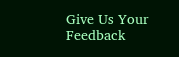Give Us Your Feedback